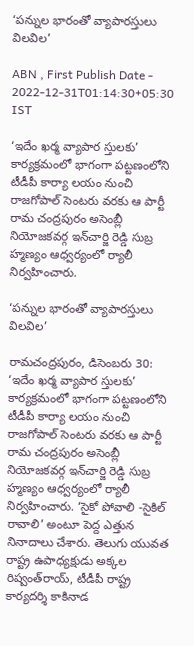‘పన్నుల భారంతో వ్యాపారస్తులు విలవిల’

ABN , First Publish Date - 2022-12-31T01:14:30+05:30 IST

‘ఇదేం ఖర్మ వ్యాపార స్తులకు’ కార్యక్రమంలో భాగంగా పట్టణంలోని టీడీపీ కార్యా లయం నుంచి రాజగోపాల్‌ సెంటరు వరకు ఆ పార్టీ రామ చంద్రపురం అసెంబ్లీ నియోజకవర్గ ఇన్‌చార్జి రెడ్డి సుబ్ర హ్మణ్యం ఆధ్వర్యంలో ర్యాలీ నిర్వహించారు.

‘పన్నుల భారంతో వ్యాపారస్తులు విలవిల’

రామచంద్రపురం, డిసెంబరు 30: ‘ఇదేం ఖర్మ వ్యాపార స్తులకు’ కార్యక్రమంలో భాగంగా పట్టణంలోని టీడీపీ కార్యా లయం నుంచి రాజగోపాల్‌ సెంటరు వరకు ఆ పార్టీ రామ చంద్రపురం అసెంబ్లీ నియోజకవర్గ ఇన్‌చార్జి రెడ్డి సుబ్ర హ్మణ్యం ఆధ్వర్యంలో ర్యాలీ నిర్వహించారు. ‘సైకో పోవాలి -సైకిల్‌ రావాలి’ అంటూ పెద్ద ఎత్తున నినాదాలు చేశారు. తెలుగు యువత రాష్ట్ర ఉపాధ్యక్షుడు అక్కల రిష్వంత్‌రాయ్‌, టీడీపీ రాష్ట్ర కార్యదర్శి కాకినాడ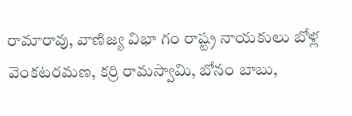రామారావు, వాణిజ్య విభా గం రాష్ట్ర నాయకులు బోళ్ల వెంకటరమణ, కర్రి రామస్వామి, బోనం బాబు,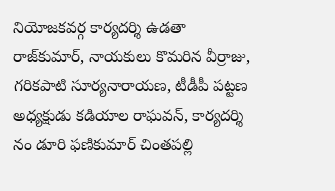నియోజకవర్గ కార్యదర్శి ఉడతా రాజ్‌కుమార్‌, నాయకులు కొమరిన వీర్రాజు, గరికపాటి సూర్యనారాయణ, టీడీపీ పట్టణ అధ్యక్షుడు కడియాల రాఘవన్‌, కార్యదర్శి నం డూరి ఫణికుమార్‌ చింతపల్లి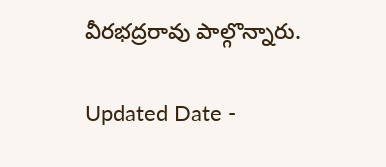వీరభద్రరావు పాల్గొన్నారు.

Updated Date -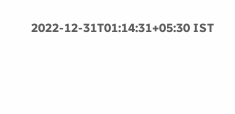2022-12-31T01:14:31+05:30 IST